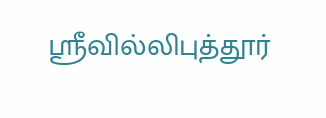ஸ்ரீவில்லிபுத்தூர்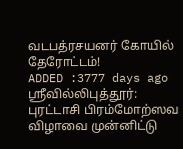வடபத்ரசயனர் கோயில் தேரோட்டம்!
ADDED :3777 days ago
ஸ்ரீவில்லிபுத்தூர்: புரட்டாசி பிரம்மோற்ஸவ விழாவை முன்னிட்டு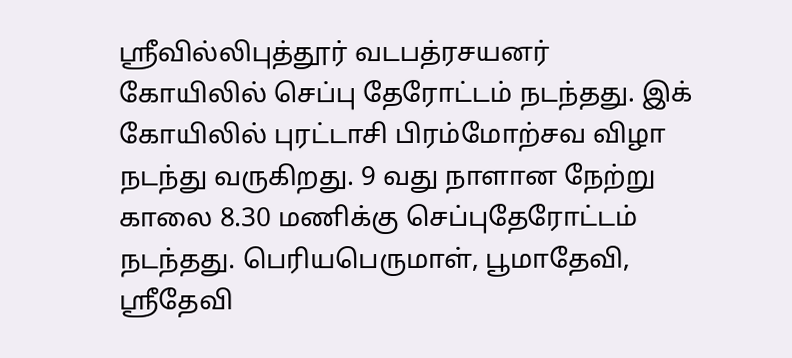ஸ்ரீவில்லிபுத்தூர் வடபத்ரசயனர் கோயிலில் செப்பு தேரோட்டம் நடந்தது. இக் கோயிலில் புரட்டாசி பிரம்மோற்சவ விழா நடந்து வருகிறது. 9 வது நாளான நேற்று காலை 8.30 மணிக்கு செப்புதேரோட்டம் நடந்தது. பெரியபெருமாள், பூமாதேவி, ஸ்ரீதேவி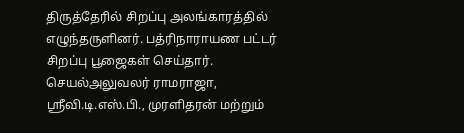திருத்தேரில் சிறப்பு அலங்காரத்தில் எழுந்தருளினர். பத்ரிநாராயண பட்டர் சிறப்பு பூஜைகள் செய்தார். செயல்அலுவலர் ராமராஜா, ஸ்ரீவி.டி.எஸ்.பி., முரளிதரன் மற்றும்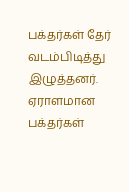பக்தர்கள் தேர் வடம்பிடித்து இழுத்தனர். ஏராளமான பக்தர்கள்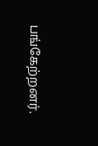பங்கேற்றனர்.